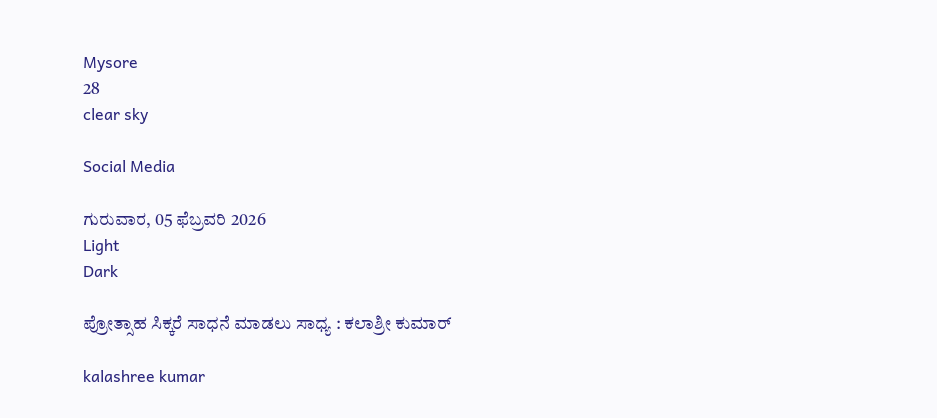Mysore
28
clear sky

Social Media

ಗುರುವಾರ, 05 ಫೆಬ್ರವರಿ 2026
Light
Dark

ಪ್ರೋತ್ಸಾಹ ಸಿಕ್ಕರೆ ಸಾಧನೆ ಮಾಡಲು ಸಾಧ್ಯ : ಕಲಾಶ್ರೀ ಕುಮಾರ್‌

kalashree kumar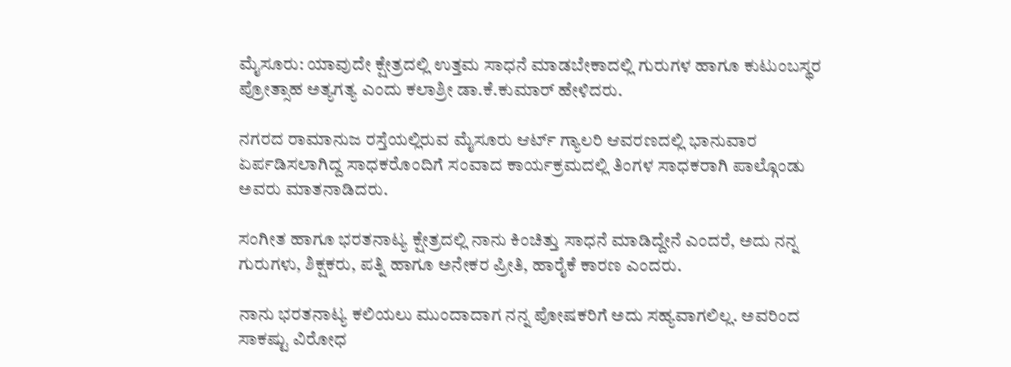ಮೈಸೂರು: ಯಾವುದೇ ಕ್ಷೇತ್ರದಲ್ಲಿ ಉತ್ತಮ ಸಾಧನೆ ಮಾಡಬೇಕಾದಲ್ಲಿ ಗುರುಗಳ ಹಾಗೂ ಕುಟುಂಬಸ್ಥರ ಪ್ರೋತ್ಸಾಹ ಅತ್ಯಗತ್ಯ ಎಂದು ಕಲಾಶ್ರೀ ಡಾ.ಕೆ.ಕುಮಾರ್ ಹೇಳಿದರು.

ನಗರದ ರಾಮಾನುಜ ರಸ್ತೆಯಲ್ಲಿರುವ ಮೈಸೂರು ಆರ್ಟ್ ಗ್ಯಾಲರಿ ಆವರಣದಲ್ಲಿ ಭಾನುವಾರ ಏರ್ಪಡಿಸಲಾಗಿದ್ದ ಸಾಧಕರೊಂದಿಗೆ ಸಂವಾದ ಕಾರ್ಯಕ್ರಮದಲ್ಲಿ ತಿಂಗಳ ಸಾಧಕರಾಗಿ ಪಾಲ್ಗೊಂಡು ಅವರು ಮಾತನಾಡಿದರು.

ಸಂಗೀತ ಹಾಗೂ ಭರತನಾಟ್ಯ ಕ್ಷೇತ್ರದಲ್ಲಿ ನಾನು ಕಿಂಚಿತ್ತು ಸಾಧನೆ ಮಾಡಿದ್ದೇನೆ ಎಂದರೆ, ಅದು ನನ್ನ ಗುರುಗಳು, ಶಿಕ್ಷಕರು, ಪತ್ನಿ ಹಾಗೂ ಅನೇಕರ ಪ್ರೀತಿ, ಹಾರೈಕೆ ಕಾರಣ ಎಂದರು.

ನಾನು ಭರತನಾಟ್ಯ ಕಲಿಯಲು ಮುಂದಾದಾಗ ನನ್ನ ಪೋಷಕರಿಗೆ ಅದು ಸಹ್ಯವಾಗಲಿಲ್ಲ. ಅವರಿಂದ ಸಾಕಷ್ಟು ವಿರೋಧ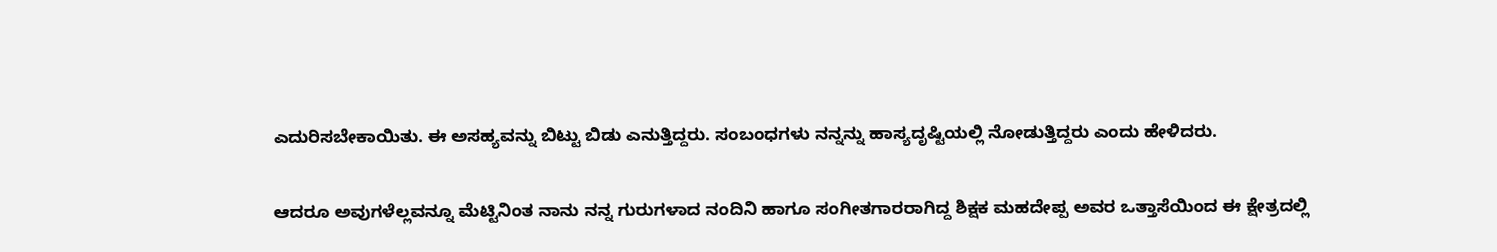ಎದುರಿಸಬೇಕಾಯಿತು. ಈ ಅಸಹ್ಯವನ್ನು ಬಿಟ್ಟು ಬಿಡು ಎನುತ್ತಿದ್ದರು. ಸಂಬಂಧಗಳು ನನ್ನನ್ನು ಹಾಸ್ಯದೃಷ್ಟಿಯಲ್ಲಿ ನೋಡುತ್ತಿದ್ದರು ಎಂದು ಹೇಳಿದರು.

ಆದರೂ ಅವುಗಳೆಲ್ಲವನ್ನೂ ಮೆಟ್ಟಿನಿಂತ ನಾನು ನನ್ನ ಗುರುಗಳಾದ ನಂದಿನಿ ಹಾಗೂ ಸಂಗೀತಗಾರರಾಗಿದ್ದ ಶಿಕ್ಷಕ ಮಹದೇಪ್ಪ ಅವರ ಒತ್ತಾಸೆಯಿಂದ ಈ ಕ್ಷೇತ್ರದಲ್ಲಿ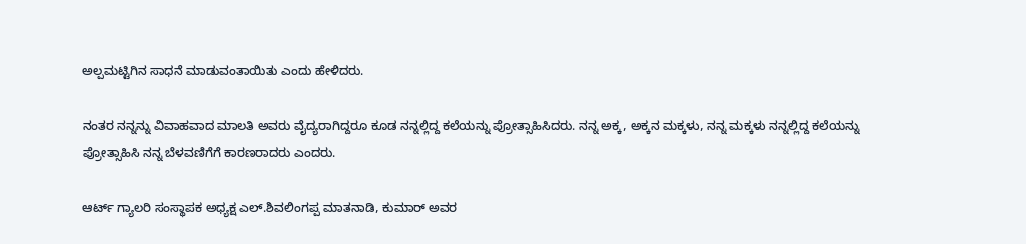ಅಲ್ಪಮಟ್ಟಿಗಿನ ಸಾಧನೆ ಮಾಡುವಂತಾಯಿತು ಎಂದು ಹೇಳಿದರು.

ನಂತರ ನನ್ನನ್ನು ವಿವಾಹವಾದ ಮಾಲತಿ ಅವರು ವೈದ್ಯರಾಗಿದ್ದರೂ ಕೂಡ ನನ್ನಲ್ಲಿದ್ದ ಕಲೆಯನ್ನು ಪ್ರೋತ್ಸಾಹಿಸಿದರು. ನನ್ನ ಅಕ್ಕ, ಅಕ್ಕನ ಮಕ್ಕಳು, ನನ್ನ ಮಕ್ಕಳು ನನ್ನಲ್ಲಿದ್ದ ಕಲೆಯನ್ನು ಪ್ರೋತ್ಸಾಹಿಸಿ ನನ್ನ ಬೆಳವಣಿಗೆಗೆ ಕಾರಣರಾದರು ಎಂದರು.

ಆರ್ಟ್ ಗ್ಯಾಲರಿ ಸಂಸ್ಥಾಪಕ ಅಧ್ಯಕ್ಷ ಎಲ್.ಶಿವಲಿಂಗಪ್ಪ ಮಾತನಾಡಿ, ಕುಮಾರ್ ಅವರ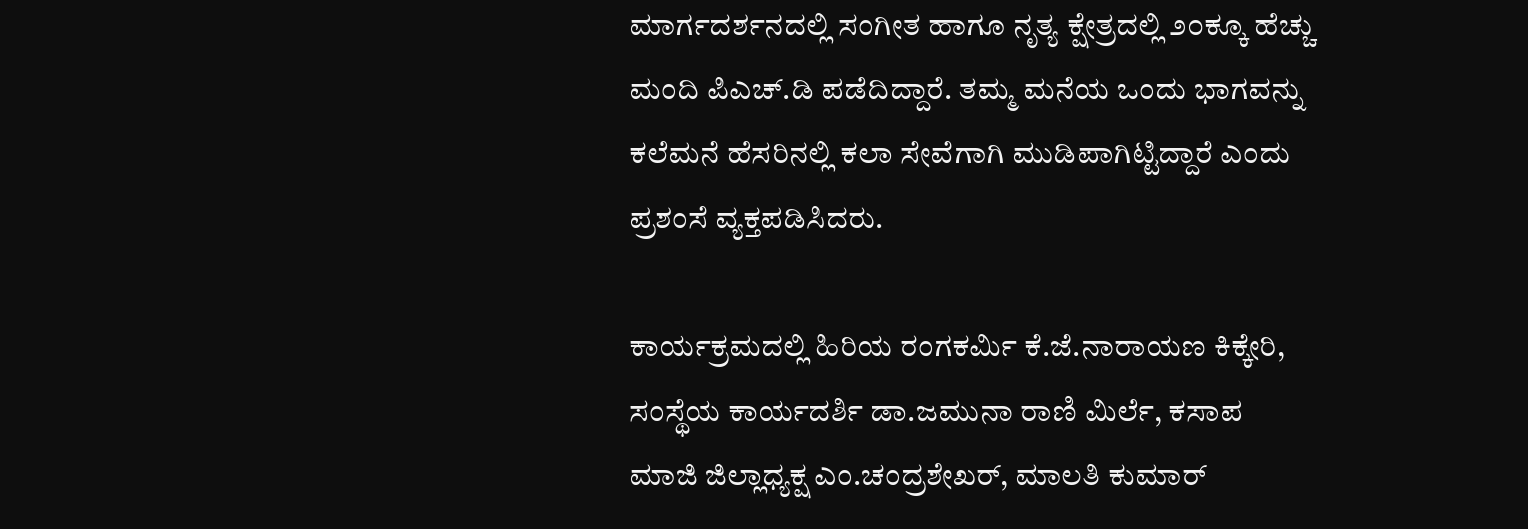ಮಾರ್ಗದರ್ಶನದಲ್ಲಿ ಸಂಗೀತ ಹಾಗೂ ನೃತ್ಯ ಕ್ಷೇತ್ರದಲ್ಲಿ ೨೦ಕ್ಕೂ ಹೆಚ್ಚು ಮಂದಿ ಪಿಎಚ್.ಡಿ ಪಡೆದಿದ್ದಾರೆ. ತಮ್ಮ ಮನೆಯ ಒಂದು ಭಾಗವನ್ನು ಕಲೆಮನೆ ಹೆಸರಿನಲ್ಲಿ ಕಲಾ ಸೇವೆಗಾಗಿ ಮುಡಿಪಾಗಿಟ್ಟಿದ್ದಾರೆ ಎಂದು ಪ್ರಶಂಸೆ ವ್ಯಕ್ತಪಡಿಸಿದರು.

ಕಾರ್ಯಕ್ರಮದಲ್ಲಿ ಹಿರಿಯ ರಂಗಕರ್ಮಿ ಕೆ.ಜೆ.ನಾರಾಯಣ ಕಿಕ್ಕೇರಿ, ಸಂಸ್ಥೆಯ ಕಾರ್ಯದರ್ಶಿ ಡಾ.ಜಮುನಾ ರಾಣಿ ಮಿರ್ಲೆ, ಕಸಾಪ ಮಾಜಿ ಜಿಲ್ಲಾಧ್ಯಕ್ಷ ಎಂ.ಚಂದ್ರಶೇಖರ್, ಮಾಲತಿ ಕುಮಾರ್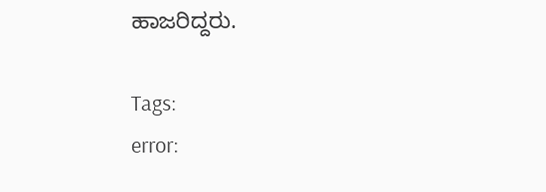ಹಾಜರಿದ್ದರು.

Tags:
error: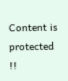Content is protected !!